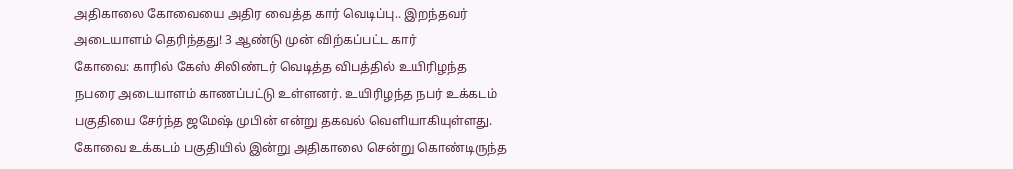அதிகாலை கோவையை அதிர வைத்த கார் வெடிப்பு.. இறந்தவர் அடையாளம் தெரிந்தது! 3 ஆண்டு முன் விற்கப்பட்ட கார்
கோவை: காரில் கேஸ் சிலிண்டர் வெடித்த விபத்தில் உயிரிழந்த நபரை அடையாளம் காணப்பட்டு உள்ளனர். உயிரிழந்த நபர் உக்கடம் பகுதியை சேர்ந்த ஜமேஷ் முபின் என்று தகவல் வெளியாகியுள்ளது.
கோவை உக்கடம் பகுதியில் இன்று அதிகாலை சென்று கொண்டிருந்த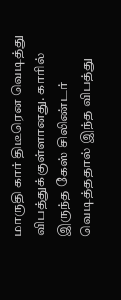மாருதி கார் திடீரென வெடித்து விபத்துக்குள்ளானது. காரில் இருந்த கேஸ் சிலிண்டர் வெடித்ததால் இந்த விபத்து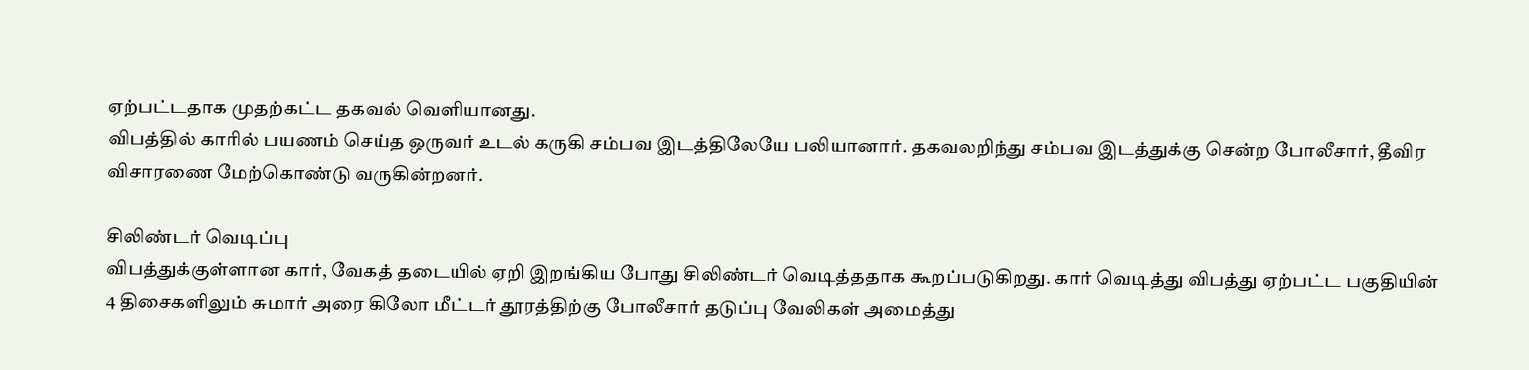ஏற்பட்டதாக முதற்கட்ட தகவல் வெளியானது.
விபத்தில் காரில் பயணம் செய்த ஒருவர் உடல் கருகி சம்பவ இடத்திலேயே பலியானார். தகவலறிந்து சம்பவ இடத்துக்கு சென்ற போலீசார், தீவிர விசாரணை மேற்கொண்டு வருகின்றனர்.

சிலிண்டர் வெடிப்பு
விபத்துக்குள்ளான கார், வேகத் தடையில் ஏறி இறங்கிய போது சிலிண்டர் வெடித்ததாக கூறப்படுகிறது. கார் வெடித்து விபத்து ஏற்பட்ட பகுதியின் 4 திசைகளிலும் சுமார் அரை கிலோ மீட்டர் தூரத்திற்கு போலீசார் தடுப்பு வேலிகள் அமைத்து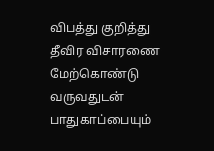விபத்து குறித்து தீவிர விசாரணை மேற்கொண்டு வருவதுடன் பாதுகாப்பையும்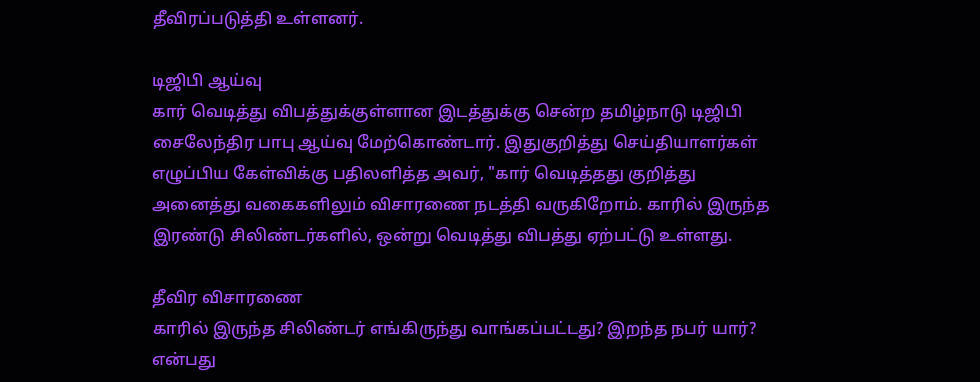தீவிரப்படுத்தி உள்ளனர்.

டிஜிபி ஆய்வு
கார் வெடித்து விபத்துக்குள்ளான இடத்துக்கு சென்ற தமிழ்நாடு டிஜிபி சைலேந்திர பாபு ஆய்வு மேற்கொண்டார். இதுகுறித்து செய்தியாளர்கள் எழுப்பிய கேள்விக்கு பதிலளித்த அவர், "கார் வெடித்தது குறித்து அனைத்து வகைகளிலும் விசாரணை நடத்தி வருகிறோம். காரில் இருந்த இரண்டு சிலிண்டர்களில், ஒன்று வெடித்து விபத்து ஏற்பட்டு உள்ளது.

தீவிர விசாரணை
காரில் இருந்த சிலிண்டர் எங்கிருந்து வாங்கப்பட்டது? இறந்த நபர் யார்? என்பது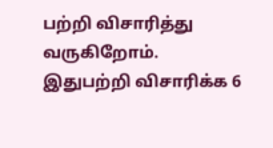பற்றி விசாரித்து வருகிறோம். இதுபற்றி விசாரிக்க 6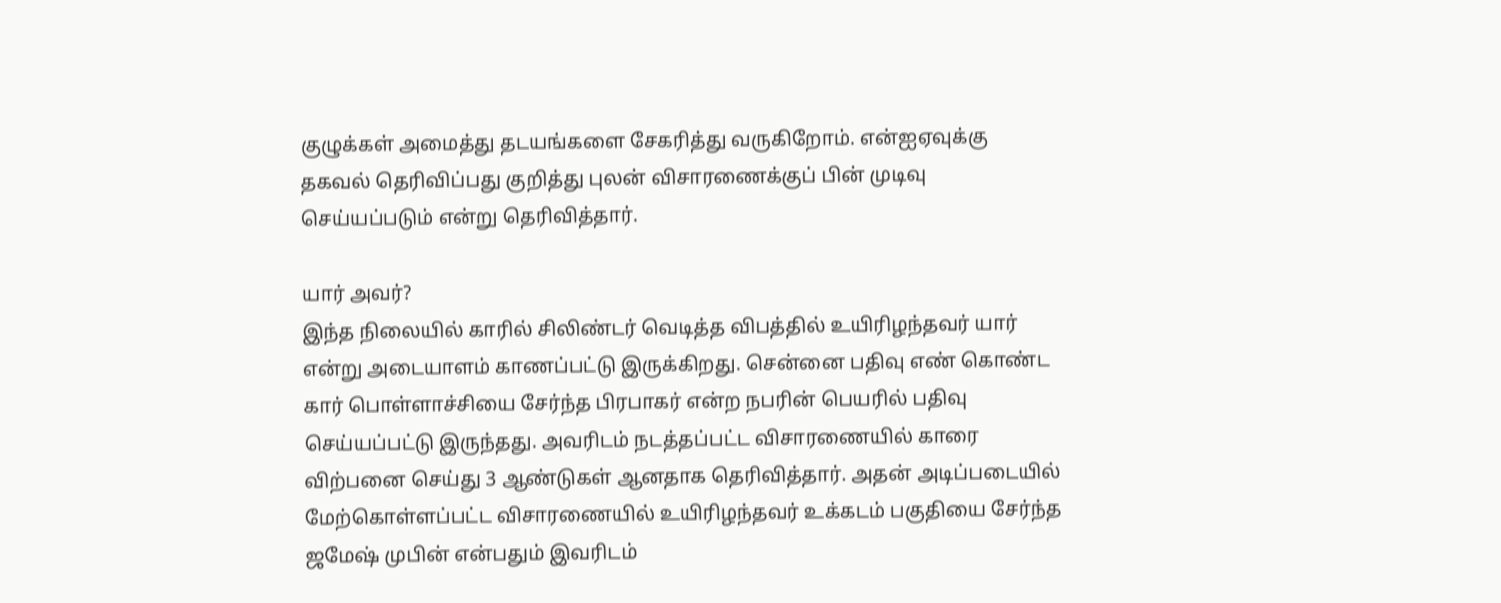குழுக்கள் அமைத்து தடயங்களை சேகரித்து வருகிறோம். என்ஐஏவுக்கு தகவல் தெரிவிப்பது குறித்து புலன் விசாரணைக்குப் பின் முடிவு செய்யப்படும் என்று தெரிவித்தார்.

யார் அவர்?
இந்த நிலையில் காரில் சிலிண்டர் வெடித்த விபத்தில் உயிரிழந்தவர் யார் என்று அடையாளம் காணப்பட்டு இருக்கிறது. சென்னை பதிவு எண் கொண்ட கார் பொள்ளாச்சியை சேர்ந்த பிரபாகர் என்ற நபரின் பெயரில் பதிவு செய்யப்பட்டு இருந்தது. அவரிடம் நடத்தப்பட்ட விசாரணையில் காரை விற்பனை செய்து 3 ஆண்டுகள் ஆனதாக தெரிவித்தார். அதன் அடிப்படையில் மேற்கொள்ளப்பட்ட விசாரணையில் உயிரிழந்தவர் உக்கடம் பகுதியை சேர்ந்த ஜமேஷ் முபின் என்பதும் இவரிடம்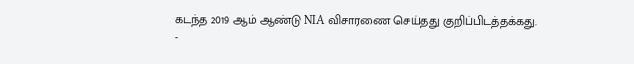கடந்த 2019 ஆம் ஆண்டு NIA விசாரணை செய்தது குறிப்பிடத்தக்கது.
-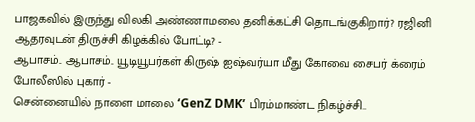பாஜகவில் இருந்து விலகி அண்ணாமலை தனிக்கட்சி தொடங்குகிறார்? ரஜினி ஆதரவுடன் திருச்சி கிழக்கில் போட்டி? -
ஆபாசம்.. ஆபாசம்.. யூடியூபர்கள் கிருஷ் ஐஷ்வர்யா மீது கோவை சைபர் க்ரைம் போலீஸில் புகார் -
சென்னையில் நாளை மாலை ‘GenZ DMK’ பிரம்மாண்ட நிகழ்ச்சி..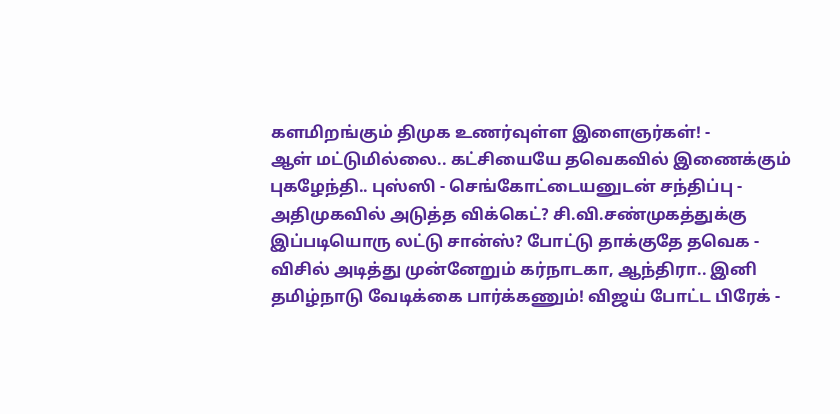களமிறங்கும் திமுக உணர்வுள்ள இளைஞர்கள்! -
ஆள் மட்டுமில்லை.. கட்சியையே தவெகவில் இணைக்கும் புகழேந்தி.. புஸ்ஸி - செங்கோட்டையனுடன் சந்திப்பு -
அதிமுகவில் அடுத்த விக்கெட்? சி.வி.சண்முகத்துக்கு இப்படியொரு லட்டு சான்ஸ்? போட்டு தாக்குதே தவெக -
விசில் அடித்து முன்னேறும் கர்நாடகா, ஆந்திரா.. இனி தமிழ்நாடு வேடிக்கை பார்க்கணும்! விஜய் போட்ட பிரேக் -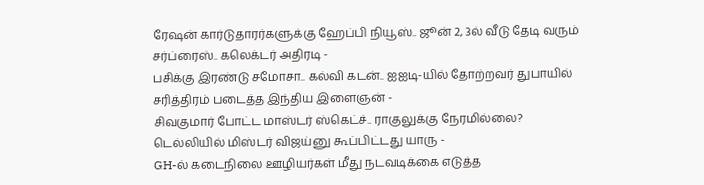ரேஷன் கார்டுதாரர்களுக்கு ஹேப்பி நியூஸ்.. ஜூன் 2, 3ல் வீடு தேடி வரும் சர்ப்ரைஸ்.. கலெக்டர் அதிரடி -
பசிக்கு இரண்டு சமோசா.. கல்வி கடன்.. ஐஐடி-யில் தோற்றவர் துபாயில் சரித்திரம் படைத்த இந்திய இளைஞன் -
சிவகுமார் போட்ட மாஸ்டர் ஸ்கெட்ச்.. ராகுலுக்கு நேரமில்லை? டெல்லியில் மிஸ்டர் விஜய்னு கூப்பிட்டது யாரு -
GH-ல் கடைநிலை ஊழியர்கள் மீது நடவடிக்கை எடுத்த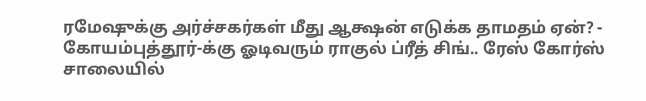ரமேஷுக்கு அர்ச்சகர்கள் மீது ஆக்ஷன் எடுக்க தாமதம் ஏன்? -
கோயம்புத்தூர்-க்கு ஓடிவரும் ராகுல் ப்ரீத் சிங்.. ரேஸ் கோர்ஸ் சாலையில்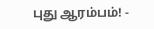புது ஆரம்பம்! -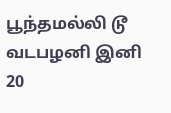பூந்தமல்லி டூ வடபழனி இனி 20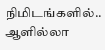நிமிடங்களில்.. ஆளில்லா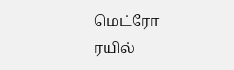மெட்ரோ ரயில்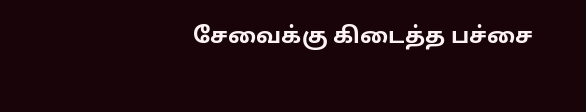சேவைக்கு கிடைத்த பச்சை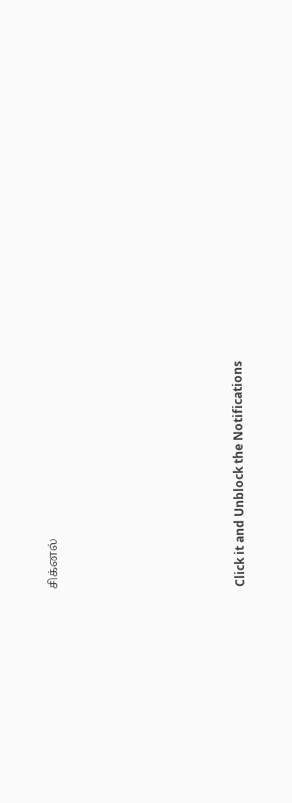சிக்னல்












Click it and Unblock the Notifications